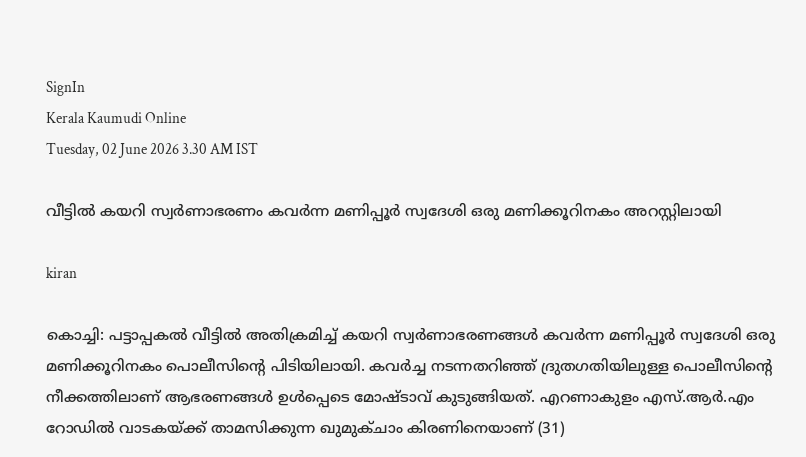SignIn
Kerala Kaumudi Online
Tuesday, 02 June 2026 3.30 AM IST

വീട്ടിൽ കയറി സ്വർണാഭരണം കവർന്ന മണിപ്പൂർ സ്വദേശി ഒരു മണിക്കൂറിനകം അറസ്റ്റിലായി

kiran

കൊച്ചി: പട്ടാപ്പകൽ വീട്ടിൽ അതിക്രമിച്ച് കയറി സ്വർണാഭരണങ്ങൾ കവർന്ന മണിപ്പൂർ സ്വദേശി ഒരു മണിക്കൂറിനകം പൊലീസിന്റെ പിടിയിലായി. കവർച്ച നടന്നതറിഞ്ഞ് ദ്രുതഗതിയിലുള്ള പൊലീസിന്റെ നീക്കത്തിലാണ് ആഭരണങ്ങൾ ഉൾപ്പെടെ മോഷ്ടാവ് കുടുങ്ങിയത്. എറണാകുളം എസ്.ആർ.എം റോഡിൽ വാടകയ്ക്ക് താമസിക്കുന്ന ഖുമുക്ചാം കിരണിനെയാണ് (31)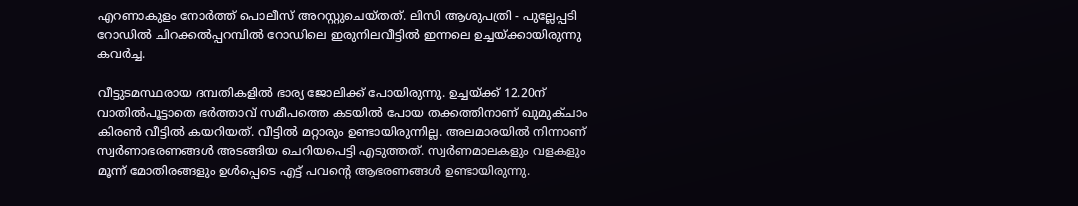എറണാകുളം നോർത്ത് പൊലീസ് അറസ്റ്റുചെയ്തത്. ലിസി ആശുപത്രി - പുല്ലേപ്പടി റോഡിൽ ചിറക്കൽപ്പറമ്പിൽ റോഡിലെ ഇരുനിലവീട്ടിൽ ഇന്നലെ ഉച്ചയ്ക്കായിരുന്നു കവർച്ച.

വീട്ടുടമസ്ഥരായ ദമ്പതികളിൽ ഭാര്യ ജോലിക്ക് പോയിരുന്നു. ഉച്ചയ്ക്ക് 12.20ന് വാതിൽപൂട്ടാതെ ഭർത്താവ് സമീപത്തെ കടയിൽ പോയ തക്കത്തിനാണ് ഖുമുക്ചാം കിരൺ വീട്ടിൽ കയറിയത്. വീട്ടിൽ മറ്റാരും ഉണ്ടായിരുന്നില്ല. അലമാരയിൽ നിന്നാണ് സ്വർണാഭരണങ്ങൾ അടങ്ങിയ ചെറിയപെട്ടി എടുത്തത്. സ്വർണമാലകളും വളകളും മൂന്ന് മോതിരങ്ങളും ഉൾപ്പെടെ എട്ട് പവന്റെ ആഭരണങ്ങൾ ഉണ്ടായിരുന്നു.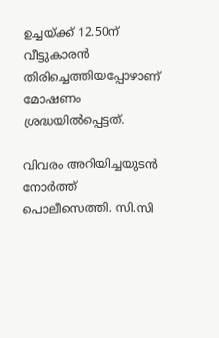ഉച്ചയ്ക്ക് 12.50ന് വീട്ടുകാരൻ തിരിച്ചെത്തിയപ്പോഴാണ് മോഷണം ശ്രദ്ധയിൽപ്പെട്ടത്.

വിവരം അറിയിച്ചയുടൻ നോർത്ത് പൊലീസെത്തി. സി.സി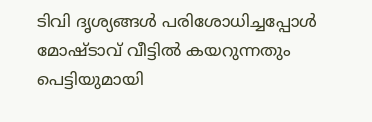ടിവി ദൃശ്യങ്ങൾ പരിശോധിച്ചപ്പോൾ മോഷ്ടാവ് വീട്ടിൽ കയറുന്നതും പെട്ടിയുമായി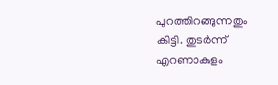പുറത്തിറങ്ങുന്നതും കിട്ടി. തുടർന്ന് എറണാകുളം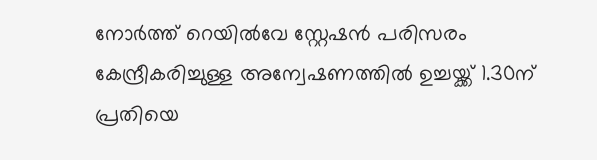നോർത്ത് റെയിൽവേ സ്റ്റേഷൻ പരിസരം കേന്ദ്രീകരിച്ചുള്ള അന്വേഷണത്തിൽ ഉച്ചയ്ക്ക് 1.30ന് പ്രതിയെ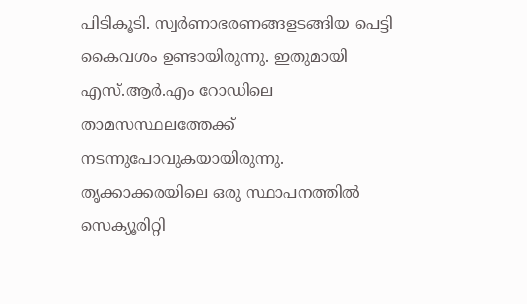പിടികൂടി. സ്വർണാഭരണങ്ങളടങ്ങിയ പെട്ടി കൈവശം ഉണ്ടായിരുന്നു. ഇതുമായി എസ്.ആർ.എം റോഡിലെ താമസസ്ഥലത്തേക്ക് നടന്നുപോവുകയായിരുന്നു. തൃക്കാക്കരയിലെ ഒരു സ്ഥാപനത്തിൽ സെക്യൂരിറ്റി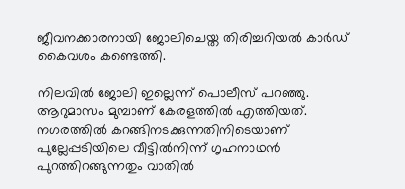ജീവനക്കാരനായി ജോലിചെയ്ത തിരിച്ചറിയൽ കാ‌ർഡ് കൈവശം കണ്ടെത്തി.

നിലവിൽ ജോലി ഇല്ലെന്ന് പൊലീസ് പറഞ്ഞു. ആറുമാസം മുമ്പാണ് കേരളത്തിൽ എത്തിയത്. നഗരത്തിൽ കറങ്ങിനടക്കുന്നതിനിടെയാണ് പുല്ലേപ്പടിയിലെ വീട്ടിൽനിന്ന് ഗൃഹനാഥൻ പുറത്തിറങ്ങുന്നതും വാതിൽ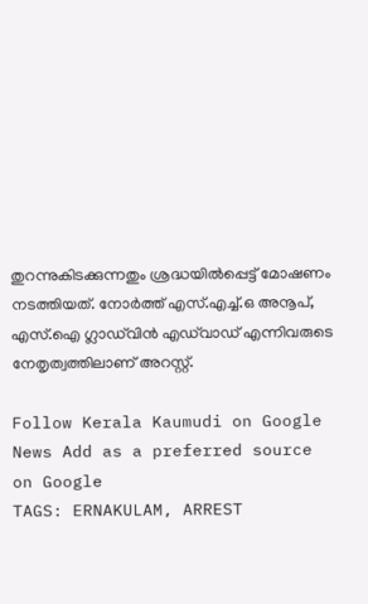തുറന്നുകിടക്കുന്നതും ശ്രദ്ധയിൽപ്പെട്ട് മോഷണം നടത്തിയത്. നോർത്ത് എസ്.എച്ച്.ഒ അനൂപ്, എസ്.ഐ ഗ്ലാഡ്‌വിൻ എഡ്‌വാ‌ഡ് എന്നിവരുടെ നേതൃത്വത്തിലാണ് അറസ്റ്റ്.

Follow Kerala Kaumudi on Google News Add as a preferred source on Google
TAGS: ERNAKULAM, ARREST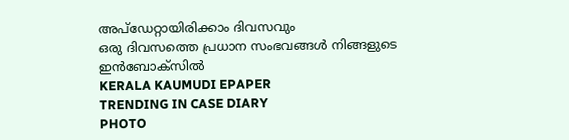അപ്ഡേറ്റായിരിക്കാം ദിവസവും
ഒരു ദിവസത്തെ പ്രധാന സംഭവങ്ങൾ നിങ്ങളുടെ ഇൻബോക്സിൽ
KERALA KAUMUDI EPAPER
TRENDING IN CASE DIARY
PHOTO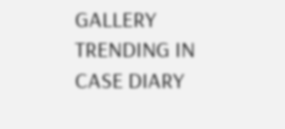GALLERY
TRENDING IN CASE DIARY